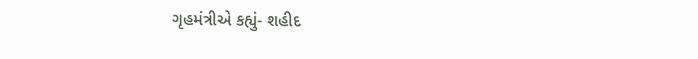ગૃહમંત્રીએ કહ્યું- શહીદ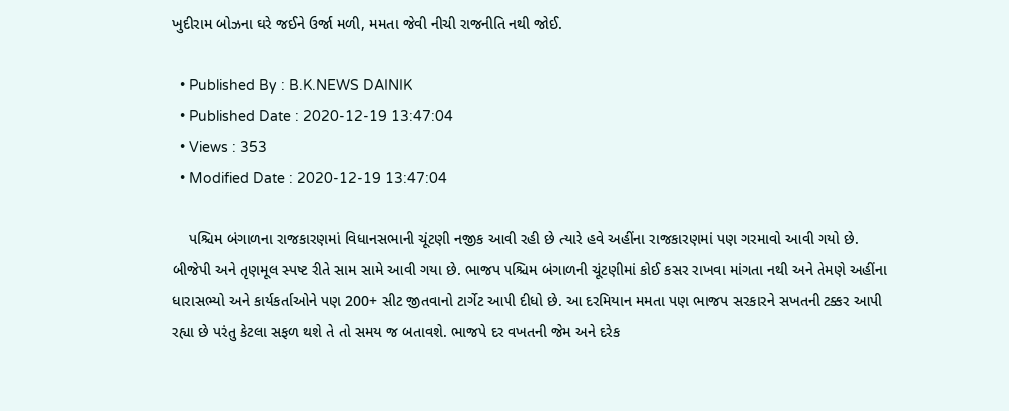ખુદીરામ બોઝના ઘરે જઈને ઉર્જા મળી, મમતા જેવી નીચી રાજનીતિ નથી જોઈ.

  • Published By : B.K.NEWS DAINIK
  • Published Date : 2020-12-19 13:47:04
  • Views : 353
  • Modified Date : 2020-12-19 13:47:04

    પશ્ચિમ બંગાળના રાજકારણમાં વિધાનસભાની ચૂંટણી નજીક આવી રહી છે ત્યારે હવે અહીંના રાજકારણમાં પણ ગરમાવો આવી ગયો છે. બીજેપી અને તૃણમૂલ સ્પષ્ટ રીતે સામ સામે આવી ગયા છે. ભાજપ પશ્ચિમ બંગાળની ચૂંટણીમાં કોઈ કસર રાખવા માંગતા નથી અને તેમણે અહીંના ધારાસભ્યો અને કાર્યકર્તાઓને પણ 200+ સીટ જીતવાનો ટાર્ગેટ આપી દીધો છે. આ દરમિયાન મમતા પણ ભાજપ સરકારને સખતની ટક્કર આપી રહ્યા છે પરંતુ કેટલા સફળ થશે તે તો સમય જ બતાવશે. ભાજપે દર વખતની જેમ અને દરેક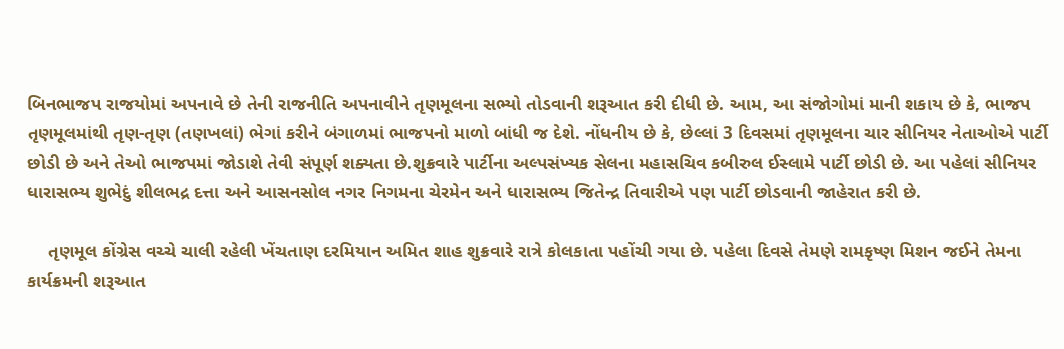બિનભાજપ રાજયોમાં અપનાવે છે તેની રાજનીતિ અપનાવીને તૃણમૂલના સભ્યો તોડવાની શરૂઆત કરી દીધી છે. આમ, આ સંજોગોમાં માની શકાય છે કે, ભાજપ તૃણમૂલમાંથી તૃણ-તૃણ (તણખલાં) ભેગાં કરીને બંગાળમાં ભાજપનો માળો બાંધી જ દેશે. નોંધનીય છે કે, છેલ્લાં 3 દિવસમાં તૃણમૂલના ચાર સીનિયર નેતાઓએ પાર્ટી છોડી છે અને તેઓ ભાજપમાં જોડાશે તેવી સંપૂર્ણ શક્યતા છે.શુક્રવારે પાર્ટીના અલ્પસંખ્યક સેલના મહાસચિવ કબીરુલ ઈસ્લામે પાર્ટી છોડી છે. આ પહેલાં સીનિયર ધારાસભ્ય શુભેદું શીલભદ્ર દત્તા અને આસનસોલ નગર નિગમના ચેરમેન અને ધારાસભ્ય જિતેન્દ્ર તિવારીએ પણ પાર્ટી છોડવાની જાહેરાત કરી છે.

    તૃણમૂલ કોંગ્રેસ વચ્ચે ચાલી રહેલી ખેંચતાણ દરમિયાન અમિત શાહ શુક્રવારે રાત્રે કોલકાતા પહોંચી ગયા છે. પહેલા દિવસે તેમણે રામકૃષ્ણ મિશન જઈને તેમના કાર્યક્રમની શરૂઆત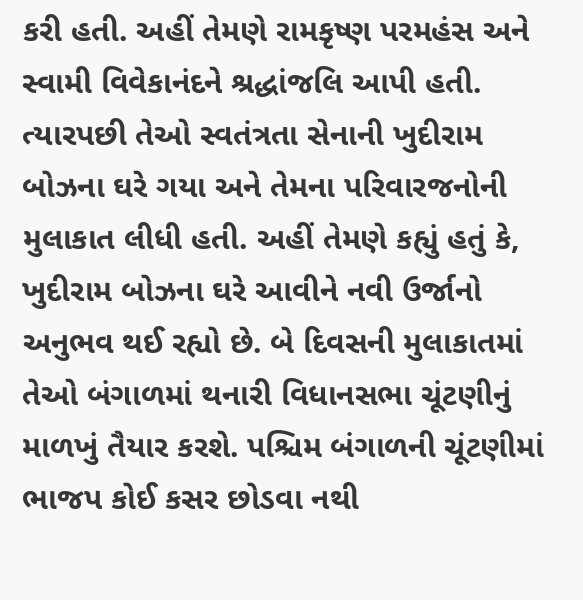કરી હતી. અહીં તેમણે રામકૃષ્ણ પરમહંસ અને સ્વામી વિવેકાનંદને શ્રદ્ધાંજલિ આપી હતી. ત્યારપછી તેઓ સ્વતંત્રતા સેનાની ખુદીરામ બોઝના ઘરે ગયા અને તેમના પરિવારજનોની મુલાકાત લીધી હતી. અહીં તેમણે કહ્યું હતું કે, ખુદીરામ બોઝના ઘરે આવીને નવી ઉર્જાનો અનુભવ થઈ રહ્યો છે. બે દિવસની મુલાકાતમાં તેઓ બંગાળમાં થનારી વિધાનસભા ચૂંટણીનું માળખું તૈયાર કરશે. પશ્ચિમ બંગાળની ચૂંટણીમાં ભાજપ કોઈ કસર છોડવા નથી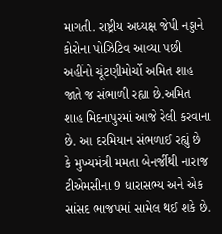માગતી. રાષ્ટ્રીય અધ્યક્ષ જેપી નડ્ડાને કોરોના પોઝિટિવ આવ્યા પછી અહીંનો ચૂંટણીમોર્ચો અમિત શાહ જાતે જ સંભાળી રહ્યા છે.અમિત શાહ મિદનાપુરમાં આજે રેલી કરવાના છે. આ દરમિયાન સંભળાઈ રહ્યું છે કે મુખ્યમંત્રી મમતા બેનર્જીથી નારાજ ટીએમસીના 9 ધારાસભ્ય અને એક સાંસદ ભાજપમાં સામેલ થઈ શકે છે.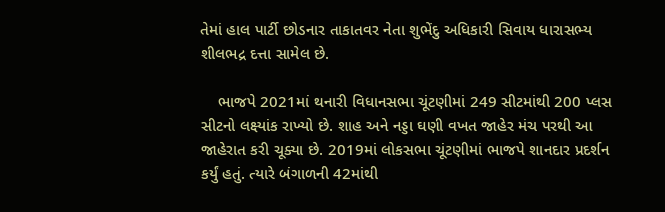તેમાં હાલ પાર્ટી છોડનાર તાકાતવર નેતા શુભેંદુ અધિકારી સિવાય ધારાસભ્ય શીલભદ્ર દત્તા સામેલ છે.

    ભાજપે 2021માં થનારી વિધાનસભા ચૂંટણીમાં 249 સીટમાંથી 200 પ્લસ સીટનો લક્ષ્યાંક રાખ્યો છે. શાહ અને નડ્ડા ઘણી વખત જાહેર મંચ પરથી આ જાહેરાત કરી ચૂક્યા છે. 2019માં લોકસભા ચૂંટણીમાં ભાજપે શાનદાર પ્રદર્શન કર્યું હતું. ત્યારે બંગાળની 42માંથી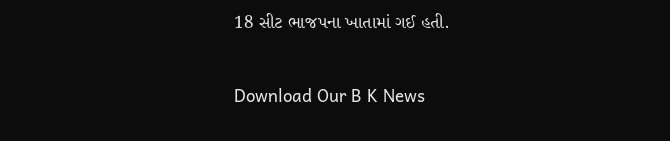18 સીટ ભાજપના ખાતામાં ગઈ હતી.



Download Our B K News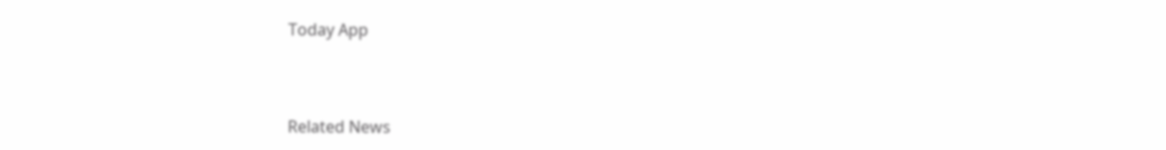Today App



Related News